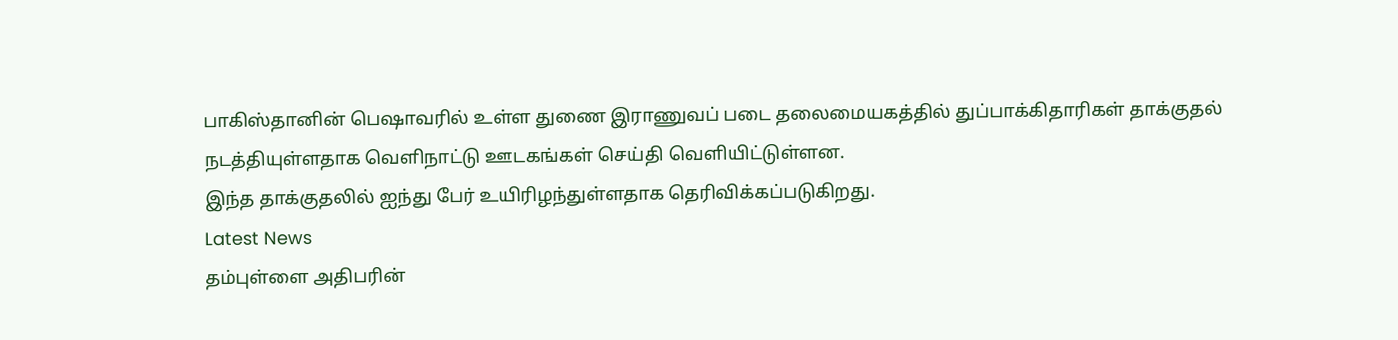பாகிஸ்தானின் பெஷாவரில் உள்ள துணை இராணுவப் படை தலைமையகத்தில் துப்பாக்கிதாரிகள் தாக்குதல் நடத்தியுள்ளதாக வெளிநாட்டு ஊடகங்கள் செய்தி வெளியிட்டுள்ளன.
இந்த தாக்குதலில் ஐந்து பேர் உயிரிழந்துள்ளதாக தெரிவிக்கப்படுகிறது.
Latest News
தம்புள்ளை அதிபரின்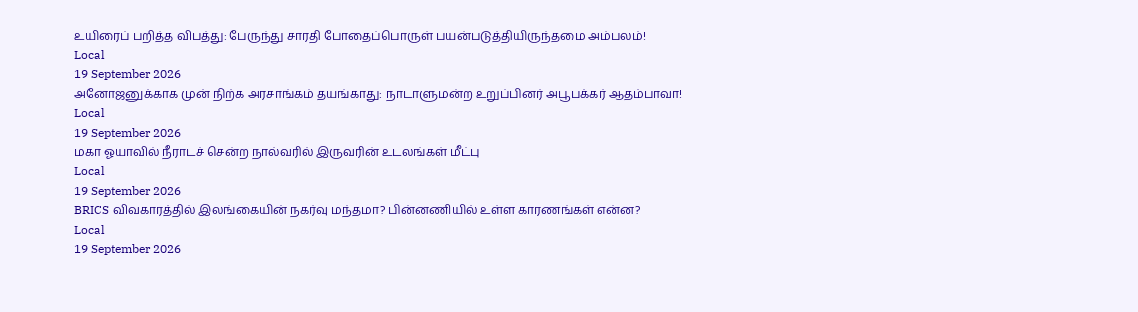உயிரைப் பறித்த விபத்து: பேருந்து சாரதி போதைப்பொருள் பயன்படுத்தியிருந்தமை அம்பலம்!
Local
19 September 2026
அனோஜனுக்காக முன் நிற்க அரசாங்கம் தயங்காது: நாடாளுமன்ற உறுப்பினர் அபூபக்கர் ஆதம்பாவா!
Local
19 September 2026
மகா ஓயாவில் நீராடச் சென்ற நால்வரில் இருவரின் உடலங்கள் மீட்பு
Local
19 September 2026
BRICS விவகாரத்தில் இலங்கையின் நகர்வு மந்தமா? பின்னணியில் உள்ள காரணங்கள் என்ன?
Local
19 September 2026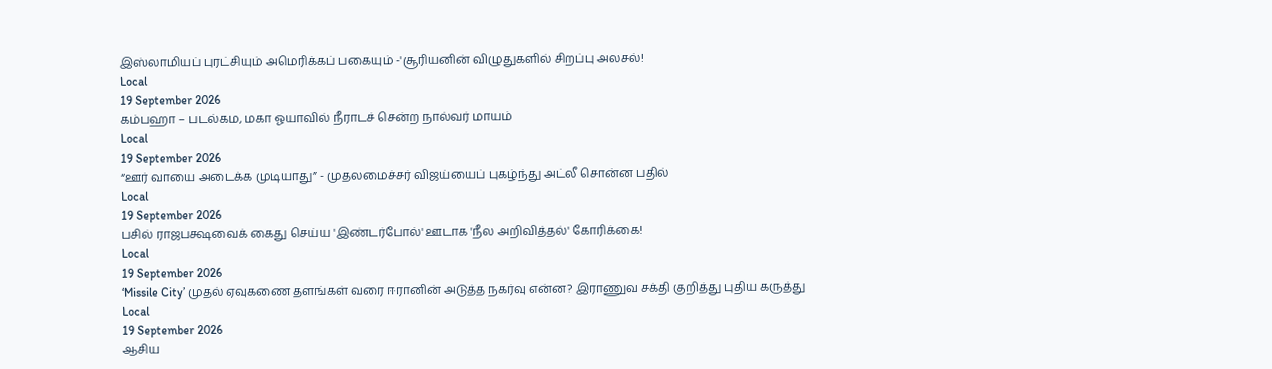இஸ்லாமியப் புரட்சியும் அமெரிக்கப் பகையும் -'சூரியனின் விழுதுகளில் சிறப்பு அலசல்!
Local
19 September 2026
கம்பஹா – படல்கம, மகா ஓயாவில் நீராடச் சென்ற நால்வர் மாயம்
Local
19 September 2026
“ஊர் வாயை அடைக்க முடியாது” - முதலமைச்சர் விஜய்யைப் புகழ்ந்து அட்லீ சொன்ன பதில்
Local
19 September 2026
பசில் ராஜபக்ஷவைக் கைது செய்ய 'இண்டர்போல்' ஊடாக 'நீல அறிவித்தல்' கோரிக்கை!
Local
19 September 2026
‘Missile City’ முதல் ஏவுகணை தளங்கள் வரை ஈரானின் அடுத்த நகர்வு என்ன? இராணுவ சக்தி குறித்து புதிய கருத்து
Local
19 September 2026
ஆசிய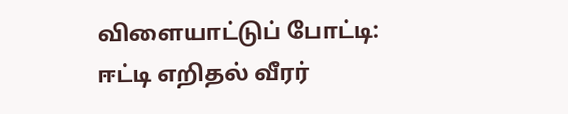விளையாட்டுப் போட்டி: ஈட்டி எறிதல் வீரர்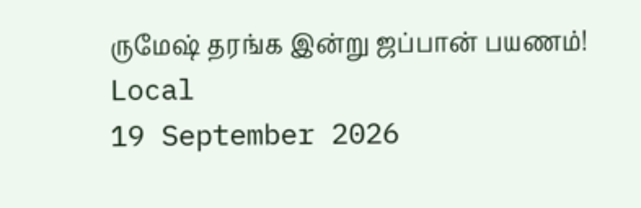ருமேஷ் தரங்க இன்று ஜப்பான் பயணம்!
Local
19 September 2026